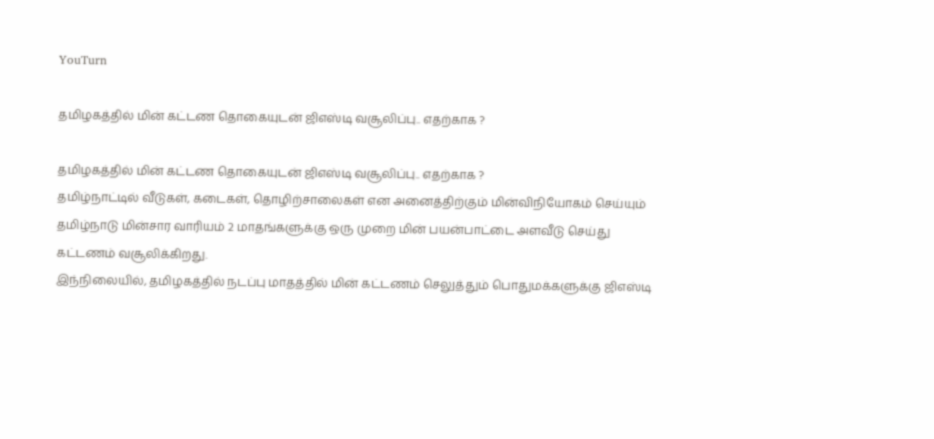YouTurn

தமிழகத்தில் மின் கட்டண தொகையுடன் ஜிஎஸ்டி வசூலிப்பு.. எதற்காக ?

தமிழகத்தில் மின் கட்டண தொகையுடன் ஜிஎஸ்டி வசூலிப்பு.. எதற்காக ?
தமிழ்நாட்டில் வீடுகள், கடைகள், தொழிற்சாலைகள் என அனைத்திற்கும் மின்விநியோகம் செய்யும் தமிழ்நாடு மின்சார வாரியம் 2 மாதங்களுக்கு ஒரு முறை மின் பயன்பாட்டை அளவீடு செய்து கட்டணம் வசூலிக்கிறது.
இந்நிலையில், தமிழகத்தில் நடப்பு மாதத்தில் மின் கட்டணம் செலுத்தும் பொதுமக்களுக்கு ஜிஎஸ்டி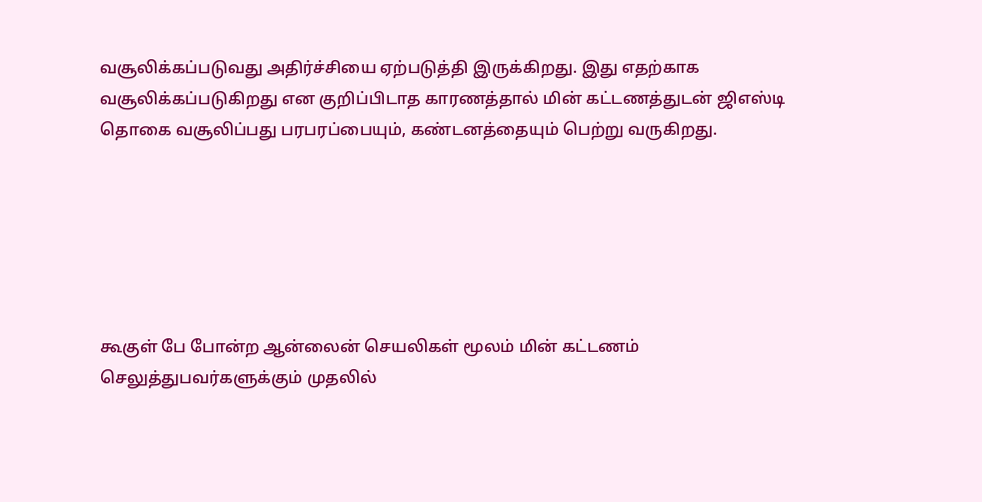வசூலிக்கப்படுவது அதிர்ச்சியை ஏற்படுத்தி இருக்கிறது. இது எதற்காக வசூலிக்கப்படுகிறது என குறிப்பிடாத காரணத்தால் மின் கட்டணத்துடன் ஜிஎஸ்டி தொகை வசூலிப்பது பரபரப்பையும், கண்டனத்தையும் பெற்று வருகிறது.






கூகுள் பே போன்ற ஆன்லைன் செயலிகள் மூலம் மின் கட்டணம் செலுத்துபவர்களுக்கும் முதலில்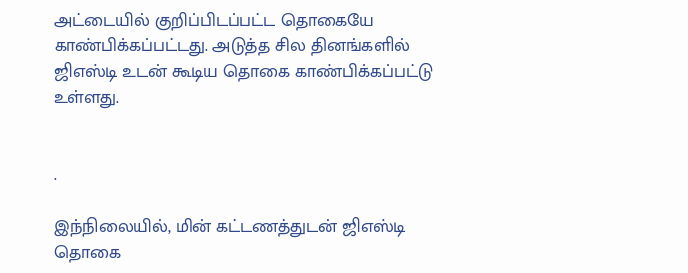அட்டையில் குறிப்பிடப்பட்ட தொகையே காண்பிக்கப்பட்டது. அடுத்த சில தினங்களில் ஜிஎஸ்டி உடன் கூடிய தொகை காண்பிக்கப்பட்டு உள்ளது.


.

இந்நிலையில், மின் கட்டணத்துடன் ஜிஎஸ்டி தொகை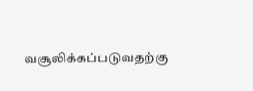வசூலிக்கப்படுவதற்கு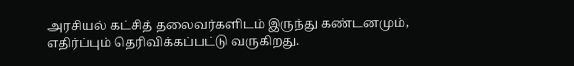அரசியல் கட்சித் தலைவர்களிடம் இருந்து கண்டனமும், எதிர்ப்பும் தெரிவிக்கப்பட்டு வருகிறது.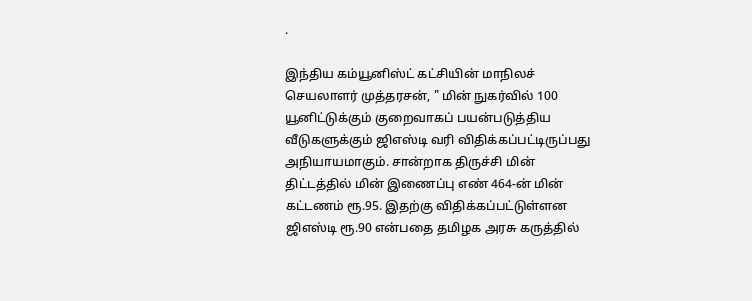.

இந்திய கம்யூனிஸ்ட் கட்சியின் மாநிலச் செயலாளர் முத்தரசன், " மின் நுகர்வில் 100 யூனிட்டுக்கும் குறைவாகப் பயன்படுத்திய வீடுகளுக்கும் ஜிஎஸ்டி வரி விதிக்கப்பட்டிருப்பது அநியாயமாகும். சான்றாக திருச்சி மின் திட்டத்தில் மின் இணைப்பு எண் 464-ன் மின் கட்டணம் ரூ.95. இதற்கு விதிக்கப்பட்டுள்ளன ஜிஎஸ்டி ரூ.90 என்பதை தமிழக அரசு கருத்தில்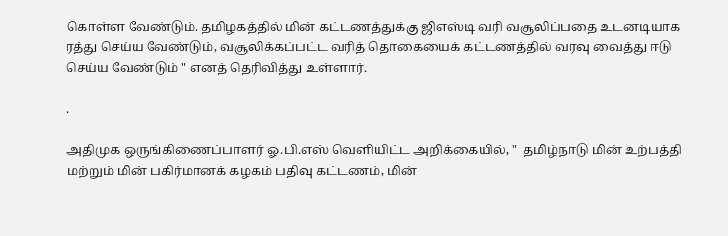கொள்ள வேண்டும். தமிழகத்தில் மின் கட்டணத்துக்கு ஜிஎஸ்டி வரி வசூலிப்பதை உடனடியாக ரத்து செய்ய வேண்டும், வசூலிக்கப்பட்ட வரித் தொகையைக் கட்டணத்தில் வரவு வைத்து ஈடு செய்ய வேண்டும் " எனத் தெரிவித்து உள்ளார்.

.

அதிமுக ஒருங்கிணைப்பாளர் ஓ.பி.எஸ் வெளியிட்ட அறிக்கையில், "  தமிழ்நாடு மின் உற்பத்தி மற்றும் மின் பகிர்மானக் கழகம் பதிவு கட்டணம், மின்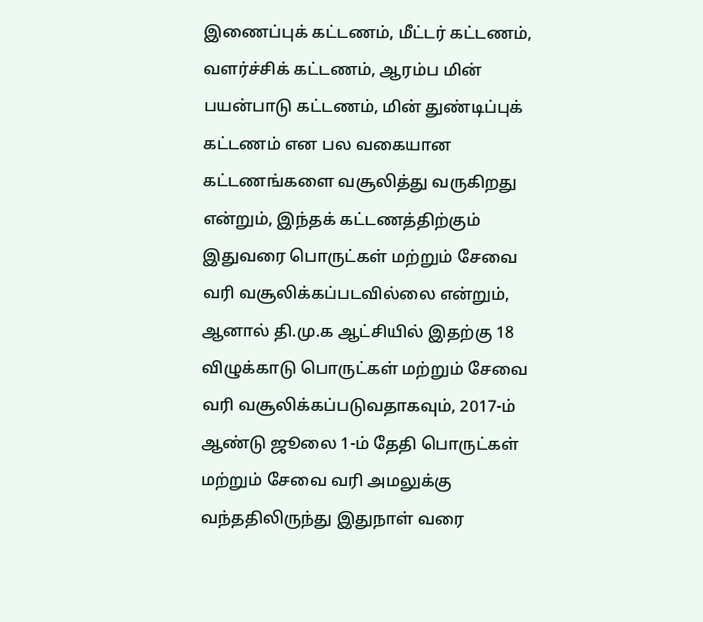இணைப்புக் கட்டணம், மீட்டர் கட்டணம், வளர்ச்சிக் கட்டணம், ஆரம்ப மின் பயன்பாடு கட்டணம், மின் துண்டிப்புக் கட்டணம் என பல வகையான கட்டணங்களை வசூலித்து வருகிறது என்றும், இந்தக் கட்டணத்திற்கும் இதுவரை பொருட்கள் மற்றும் சேவை வரி வசூலிக்கப்படவில்லை என்றும், ஆனால் தி.மு.க ஆட்சியில் இதற்கு 18 விழுக்காடு பொருட்கள் மற்றும் சேவை வரி வசூலிக்கப்படுவதாகவும், 2017-ம் ஆண்டு ஜூலை 1-ம் தேதி பொருட்கள் மற்றும் சேவை வரி அமலுக்கு வந்ததிலிருந்து இதுநாள் வரை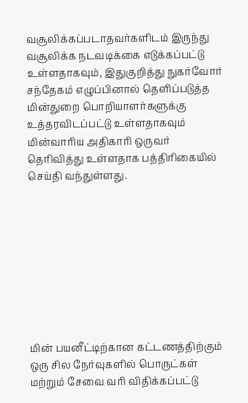வசூலிக்கப்படாதவர்களிடம் இருந்து வசூலிக்க நடவடிக்கை எடுக்கப்பட்டு உள்ளதாகவும், இதுகுறித்து நுகர்வோர் சந்தேகம் எழுப்பினால் தெளிப்படுத்த மின்துறை பொறியாளர்களுக்கு உத்தரவிடப்பட்டு உள்ளதாகவும் மின்வாரிய அதிகாரி ஒருவர் தெரிவித்து உள்ளதாக பத்திரிகையில் செய்தி வந்துள்ளது.









மின் பயனீட்டிற்கான கட்டணத்திற்கும் ஒரு சில நேர்வுகளில் பொருட்கள் மற்றும் சேவை வரி விதிக்கப்பட்டு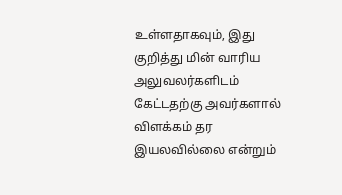உள்ளதாகவும், இது குறித்து மின் வாரிய அலுவலர்களிடம் கேட்டதற்கு அவர்களால் விளக்கம் தர இயலவில்லை என்றும்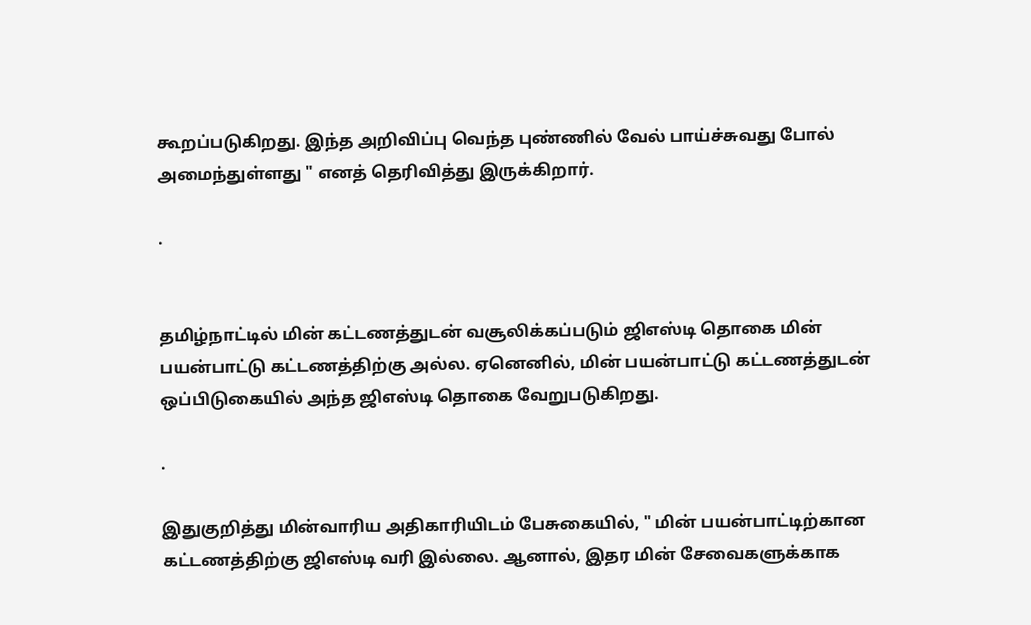கூறப்படுகிறது. இந்த அறிவிப்பு வெந்த புண்ணில் வேல் பாய்ச்சுவது போல் அமைந்துள்ளது " எனத் தெரிவித்து இருக்கிறார்.

.


தமிழ்நாட்டில் மின் கட்டணத்துடன் வசூலிக்கப்படும் ஜிஎஸ்டி தொகை மின் பயன்பாட்டு கட்டணத்திற்கு அல்ல. ஏனெனில், மின் பயன்பாட்டு கட்டணத்துடன் ஒப்பிடுகையில் அந்த ஜிஎஸ்டி தொகை வேறுபடுகிறது.

.

இதுகுறித்து மின்வாரிய அதிகாரியிடம் பேசுகையில், " மின் பயன்பாட்டிற்கான கட்டணத்திற்கு ஜிஎஸ்டி வரி இல்லை. ஆனால், இதர மின் சேவைகளுக்காக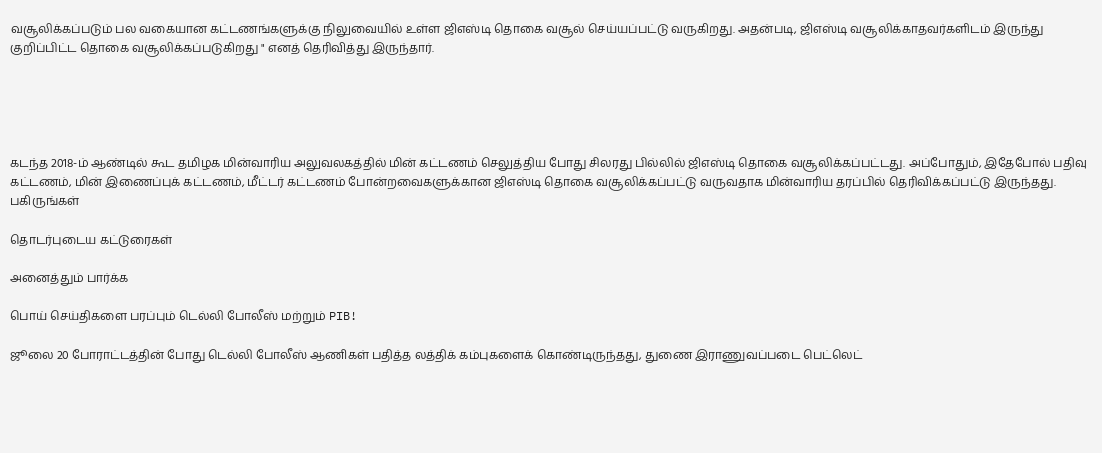வசூலிக்கப்படும் பல வகையான கட்டணங்களுக்கு நிலுவையில் உள்ள ஜிஎஸ்டி தொகை வசூல் செய்யப்பட்டு வருகிறது. அதன்படி, ஜிஎஸ்டி வசூலிக்காதவர்களிடம் இருந்து குறிப்பிட்ட தொகை வசூலிக்கப்படுகிறது " எனத் தெரிவித்து இருந்தார்.





கடந்த 2018-ம் ஆண்டில் கூட தமிழக மின்வாரிய அலுவலகத்தில் மின் கட்டணம் செலுத்திய போது சிலரது பில்லில் ஜிஎஸ்டி தொகை வசூலிக்கப்பட்டது. அப்போதும், இதேபோல் பதிவு கட்டணம், மின் இணைப்புக் கட்டணம், மீட்டர் கட்டணம் போன்றவைகளுக்கான ஜிஎஸ்டி தொகை வசூலிக்கப்பட்டு வருவதாக மின்வாரிய தரப்பில் தெரிவிக்கப்பட்டு இருந்தது.
பகிருங்கள்

தொடர்புடைய கட்டுரைகள்

அனைத்தும் பார்க்க

பொய் செய்திகளை பரப்பும் டெல்லி போலீஸ் மற்றும் PIB!

ஜூலை 20 போராட்டத்தின் போது டெல்லி போலீஸ் ஆணிகள் பதித்த லத்திக் கம்புகளைக் கொண்டிருந்தது, துணை இராணுவப்படை பெட்லெட்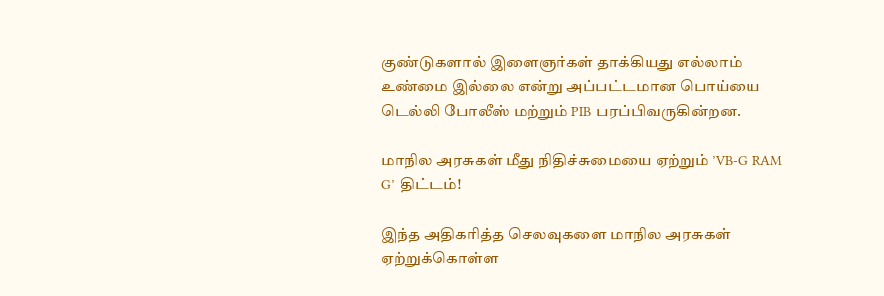குண்டுகளால் இளைஞர்கள் தாக்கியது எல்லாம் உண்மை இல்லை என்று அப்பட்டமான பொய்யை டெல்லி போலீஸ் மற்றும் PIB பரப்பிவருகின்றன.

மாநில அரசுகள் மீது நிதிச்சுமையை ஏற்றும் ’VB-G RAM G’ திட்டம்!

இந்த அதிகரித்த செலவுகளை மாநில அரசுகள் ஏற்றுக்கொள்ள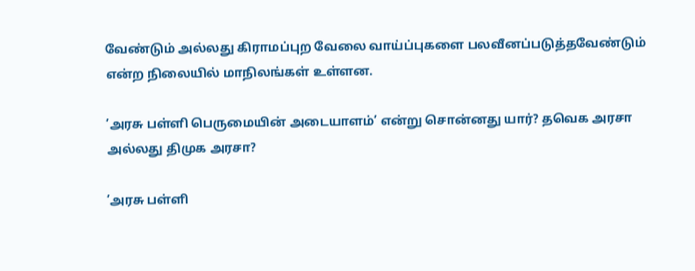வேண்டும் அல்லது கிராமப்புற வேலை வாய்ப்புகளை பலவீனப்படுத்தவேண்டும் என்ற நிலையில் மாநிலங்கள் உள்ளன.

’அரசு பள்ளி பெருமையின் அடையாளம்’ என்று சொன்னது யார்? தவெக அரசா அல்லது திமுக அரசா?

’அரசு பள்ளி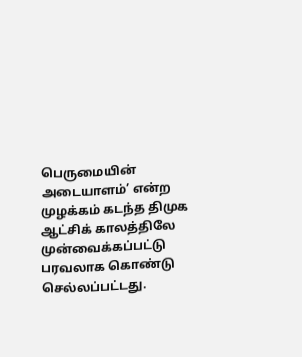பெருமையின் அடையாளம்’ என்ற முழக்கம் கடந்த திமுக ஆட்சிக் காலத்திலே முன்வைக்கப்பட்டு பரவலாக கொண்டு செல்லப்பட்டது.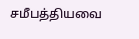சமீபத்தியவை